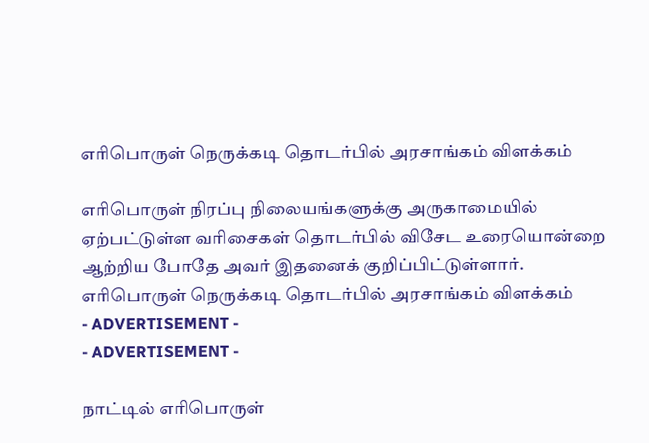எரிபொருள் நெருக்கடி தொடர்பில் அரசாங்கம் விளக்கம்

எரிபொருள் நிரப்பு நிலையங்களுக்கு அருகாமையில் ஏற்பட்டுள்ள வரிசைகள் தொடர்பில் விசேட உரையொன்றை ஆற்றிய போதே அவர் இதனைக் குறிப்பிட்டுள்ளார்.
எரிபொருள் நெருக்கடி தொடர்பில் அரசாங்கம் விளக்கம்
- ADVERTISEMENT -
- ADVERTISEMENT -

நாட்டில் எரிபொருள்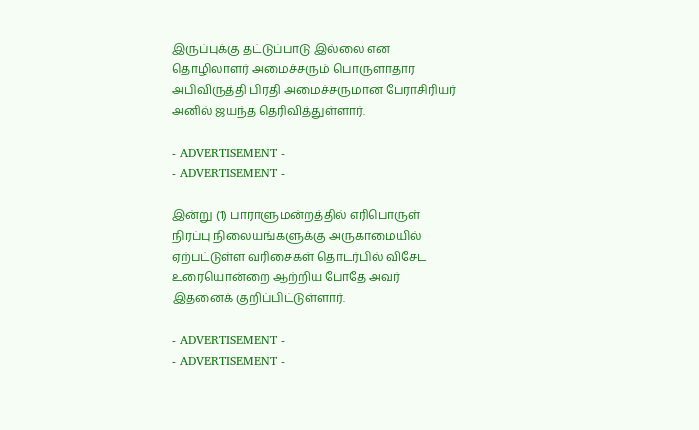இருப்புக்கு தட்டுப்பாடு இல்லை என தொழிலாளர் அமைச்சரும் பொருளாதார அபிவிருத்தி பிரதி அமைச்சருமான பேராசிரியர் அனில் ஜயந்த தெரிவித்துள்ளார்.

- ADVERTISEMENT -
- ADVERTISEMENT -

இன்று (1) பாராளுமன்றத்தில் எரிபொருள் நிரப்பு நிலையங்களுக்கு அருகாமையில் ஏற்பட்டுள்ள வரிசைகள் தொடர்பில் விசேட உரையொன்றை ஆற்றிய போதே அவர் இதனைக் குறிப்பிட்டுள்ளார்.

- ADVERTISEMENT -
- ADVERTISEMENT -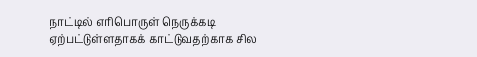நாட்டில் எரிபொருள் நெருக்கடி ஏற்பட்டுள்ளதாகக் காட்டுவதற்காக சில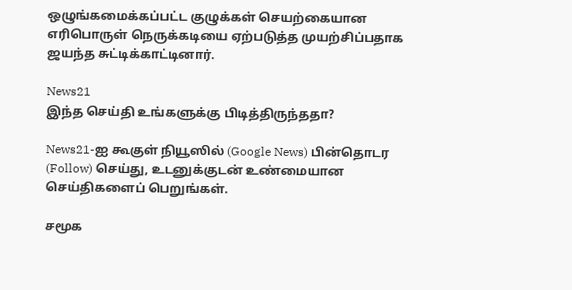ஒழுங்கமைக்கப்பட்ட குழுக்கள் செயற்கையான எரிபொருள் நெருக்கடியை ஏற்படுத்த முயற்சிப்பதாக ஜயந்த சுட்டிக்காட்டினார்.

News21
இந்த செய்தி உங்களுக்கு பிடித்திருந்ததா?

News21-ஐ கூகுள் நியூஸில் (Google News) பின்தொடர (Follow) செய்து, உடனுக்குடன் உண்மையான செய்திகளைப் பெறுங்கள்.

சமூக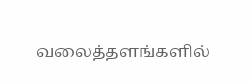வலைத்தளங்களில்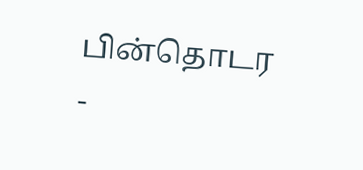பின்தொடர
-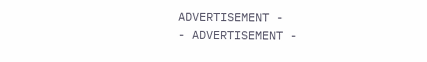ADVERTISEMENT -
- ADVERTISEMENT -